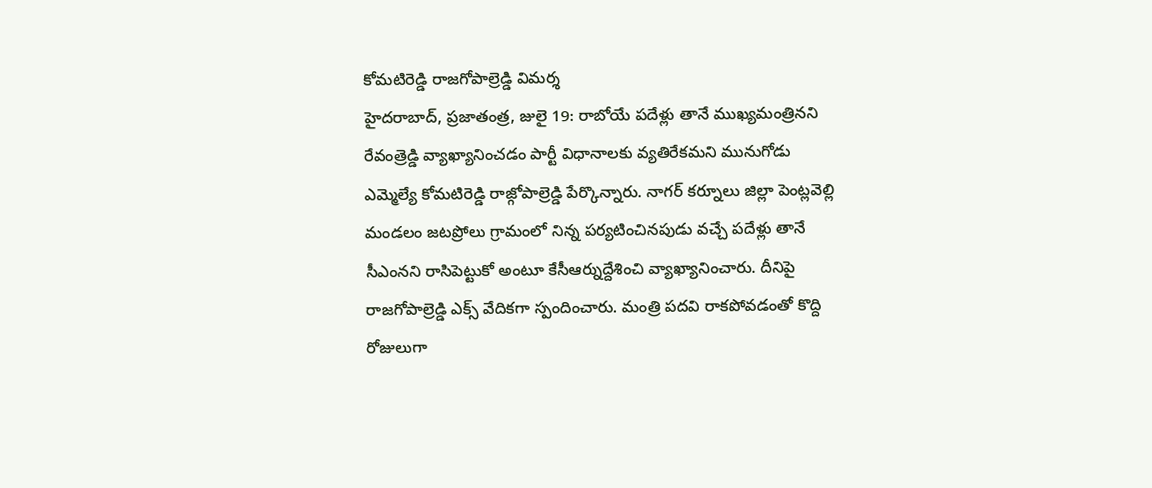కోమటిరెడ్డి రాజగోపాల్రెడ్డి విమర్శ
హైదరాబాద్, ప్రజాతంత్ర, జులై 19: రాబోయే పదేళ్లు తానే ముఖ్యమంత్రినని రేవంత్రెడ్డి వ్యాఖ్యానించడం పార్టీ విధానాలకు వ్యతిరేకమని మునుగోడు ఎమ్మెల్యే కోమటిరెడ్డి రాజ్గోపాల్రెడ్డి పేర్కొన్నారు. నాగర్ కర్నూలు జిల్లా పెంట్లవెల్లి మండలం జటప్రోలు గ్రామంలో నిన్న పర్యటించినపుడు వచ్చే పదేళ్లు తానే సీఎంనని రాసిపెట్టుకో అంటూ కేసీఆర్నుద్దేశించి వ్యాఖ్యానించారు. దీనిపై రాజగోపాల్రెడ్డి ఎక్స్ వేదికగా స్పందించారు. మంత్రి పదవి రాకపోవడంతో కొద్ది రోజులుగా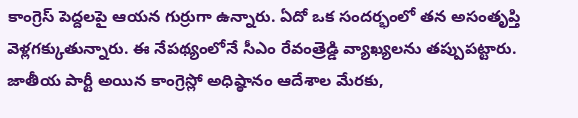కాంగ్రెస్ పెద్దలపై ఆయన గుర్రుగా ఉన్నారు. ఏదో ఒక సందర్భంలో తన అసంతృప్తి వెళ్లగక్కుతున్నారు. ఈ నేపథ్యంలోనే సీఎం రేవంత్రెడ్డి వ్యాఖ్యలను తప్పుపట్టారు. జాతీయ పార్టీ అయిన కాంగ్రెస్లో అధిష్ఠానం ఆదేశాల మేరకు,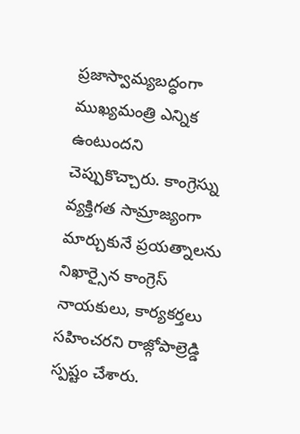ప్రజాస్వామ్యబద్ధంగా ముఖ్యమంత్రి ఎన్నిక ఉంటుందని చెప్పుకొచ్చారు. కాంగ్రెస్ను వ్యక్తిగత సామ్రాజ్యంగా మార్చుకునే ప్రయత్నాలను నిఖార్సైన కాంగ్రెస్ నాయకులు, కార్యకర్తలు సహించరని రాజ్గోపాల్రెడ్డి స్పష్టం చేశారు.